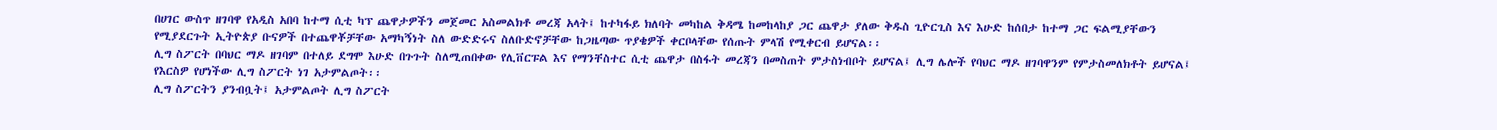በሀገር ውስጥ ዘገባዋ የአዲስ አበባ ከተማ ሲቲ ካፕ ጨዋታዎችን መጀመር አስመልክቶ መረጃ አላት፤ ከተካፋይ ክለባት መካከል ቅዳሜ ከመከላከያ ጋር ጨዋታ ያለው ቅዱስ ጊዮርጊስ እና እሁድ ከሰበታ ከተማ ጋር ፍልሚያቸውን የሚያደርጉት ኢትዮጵያ ቡናዎች በተጨዋቾቻቸው አማካኝነት ስለ ውድድሩና ስለቡድኖቻቸው ከጋዜጣው ጥያቄዎች ቀርቦላቸው የሰጡት ምላሽ የሚቀርብ ይሆናል፡፡
ሊግ ስፖርት በባህር ማዶ ዘገባም በተለይ ደግሞ እሁድ በጉጉት ስለሚጠበቀው የሊቨርፑል እና የማንቸስተር ሲቲ ጨዋታ በስፋት መረጃን በመስጠት ምታስነብቦት ይሆናል፤ ሊግ ሌሎች የባህር ማዶ ዘገባዋንም የምታስመለክቶት ይሆናል፤ የእርስዎ የሆነችው ሊግ ስፖርት ነገ አታምልጦት፡፡
ሊግ ስፖርትን ያንብቧት፤ አታምልጦት ሊግ ስፖርት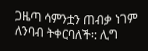ጋዜጣ ሳምንቷን ጠብቃ ነገም ለንባብ ትቀርባለች፡: ሊግ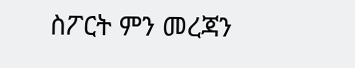ስፖርት ምን መረጃን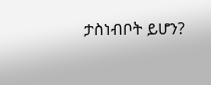ታስነብቦት ይሆን?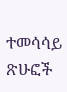ተመሳሳይ ጽሁፎች